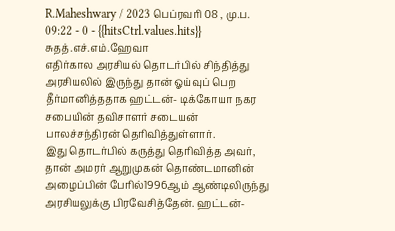R.Maheshwary / 2023 பெப்ரவரி 08 , மு.ப. 09:22 - 0 - {{hitsCtrl.values.hits}}
சுதத்.எச்.எம்.ஹேவா
எதிர்கால அரசியல் தொடர்பில் சிந்தித்து அரசியலில் இருந்து தான் ஓய்வுப் பெற தீர்மானித்ததாக ஹட்டன்- டிக்கோயா நகர சபையின் தவிசாளர் சடையன் பாலச்சந்திரன் தெரிவித்துள்ளார்.
இது தொடர்பில் கருத்து தெரிவித்த அவர், தான் அமரர் ஆறுமுகன் தொண்டமானின் அழைப்பின் பேரில்1996ஆம் ஆண்டிலிருந்து அரசியலுக்கு பிரவேசித்தேன். ஹட்டன்-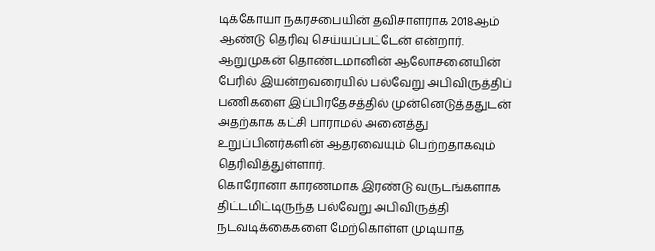டிக்கோயா நகரசபையின் தவிசாளராக 2018ஆம் ஆண்டு தெரிவு செய்யப்பட்டேன் என்றார்.
ஆறுமுகன் தொண்டமானின் ஆலோசனையின் பேரில் இயன்றவரையில் பல்வேறு அபிவிருத்திப் பணிகளை இப்பிரதேசத்தில் முன்னெடுத்ததுடன் அதற்காக கட்சி பாராமல் அனைத்து உறுப்பினர்களின் ஆதரவையும் பெற்றதாகவும் தெரிவித்துள்ளார்.
கொரோனா காரணமாக இரண்டு வருடங்களாக திட்டமிட்டிருந்த பல்வேறு அபிவிருத்தி நடவடிக்கைகளை மேற்கொள்ள முடியாத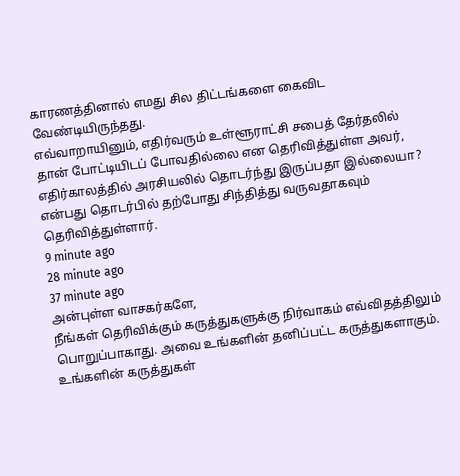காரணத்தினால் எமது சில திட்டங்களை கைவிட வேண்டியிருந்தது.
எவ்வாறாயினும், எதிர்வரும் உள்ளூராட்சி சபைத் தேர்தலில் தான் போட்டியிடப் போவதில்லை என தெரிவித்துள்ள அவர், எதிர்காலத்தில் அரசியலில் தொடர்ந்து இருப்பதா இல்லையா? என்பது தொடர்பில் தற்போது சிந்தித்து வருவதாகவும் தெரிவித்துள்ளார்.
9 minute ago
28 minute ago
37 minute ago
அன்புள்ள வாசகர்களே,
நீங்கள் தெரிவிக்கும் கருத்துகளுக்கு நிர்வாகம் எவ்விதத்திலும் பொறுப்பாகாது. அவை உங்களின் தனிப்பட்ட கருத்துகளாகும். உங்களின் கருத்துகள்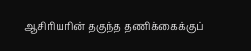ஆசிரியரின் தகுந்த தணிக்கைக்குப்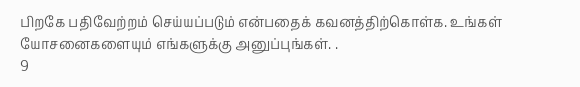பிறகே பதிவேற்றம் செய்யப்படும் என்பதைக் கவனத்திற்கொள்க. உங்கள் யோசனைகளையும் எங்களுக்கு அனுப்புங்கள். .
9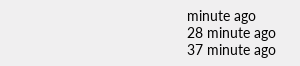minute ago
28 minute ago
37 minute ago